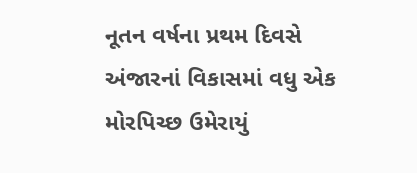નૂતન વર્ષના પ્રથમ દિવસે અંજારનાં વિકાસમાં વધુ એક મોરપિચ્છ ઉમેરાયું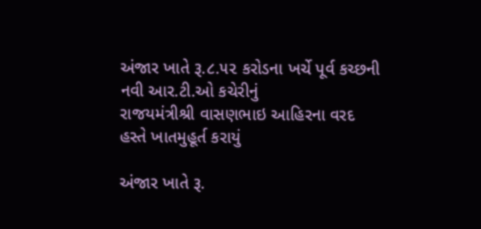અંજાર ખાતે રૂ.૮.૫૨ કરોડના ખર્ચે પૂર્વ કચ્છની નવી આર.ટી.ઓ કચેરીનું
રાજયમંત્રીશ્રી વાસણભાઇ આહિરના વરદ હસ્તે ખાતમુહૂર્ત કરાયું

અંજાર ખાતે રૂ.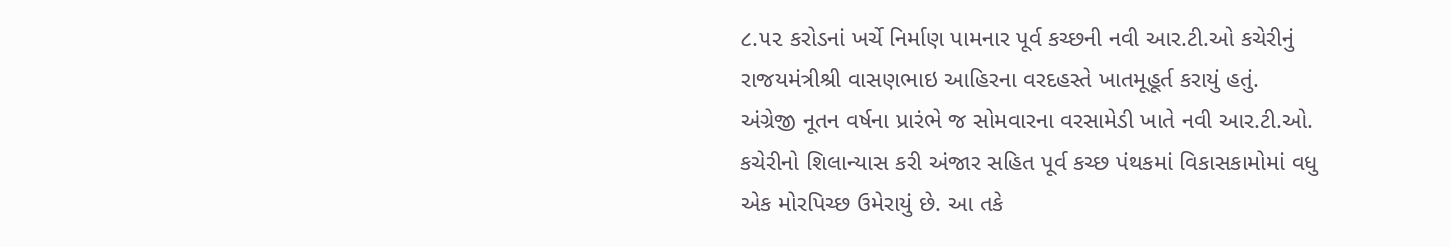૮.૫૨ કરોડનાં ખર્ચે નિર્માણ પામનાર પૂર્વ કચ્છની નવી આર.ટી.ઓ કચેરીનું
રાજયમંત્રીશ્રી વાસણભાઇ આહિરના વરદહસ્તે ખાતમૂહૂર્ત કરાયું હતું. અંગ્રેજી નૂતન વર્ષના પ્રારંભે જ સોમવારના વરસામેડી ખાતે નવી આર.ટી.ઓ. કચેરીનો શિલાન્યાસ કરી અંજાર સહિત પૂર્વ કચ્છ પંથકમાં વિકાસકામોમાં વધુ એક મોરપિચ્છ ઉમેરાયું છે. આ તકે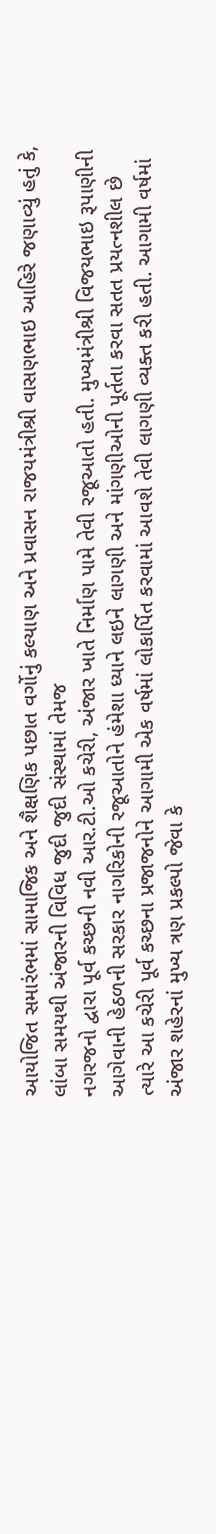આયોજિત સમારંભમાં સામાજિક અને શૈક્ષણિક પછાત વર્ગોનું કલ્યાણ અને પ્રવાસન રાજયમંત્રીશ્રી વાસણભાઇ આહિરે જણાવ્યું હતું કે, લાંબા સમયથી અંજારની વિવિધ જુદી જુદી સંસ્થામાં તેમજ
નગરજનો દ્વારા પૂર્વ કચ્છની નવી આર.ટી.ઓ કચેરી, અંજાર ખાતે નિર્માણ પામે તેવી રજૂઆતો હતી. મુખ્યમંત્રીશ્રી વિજયભાઇ રૂપાણીની આગેવાની હેઠળની સરકાર નાગરિકોની રજૂઆતોને હંમેશા ધ્યાને લઇને લાગણી અને માંગણીઓની પૂર્તતા કરવા સતત પ્રયત્નશીલ છે ત્યારે આ કચેરી પૂર્વ કચ્છના પ્રજાજનોને આગામી એક વર્ષમાં લોકાર્પિત કરવામાં આવશે તેવી લાગણી વ્યક્ત કરી હતી. આગામી વર્ષમાં અંજાર શહેરનાં મુખ્ય ત્રણ પ્રકલ્પો જેવા કે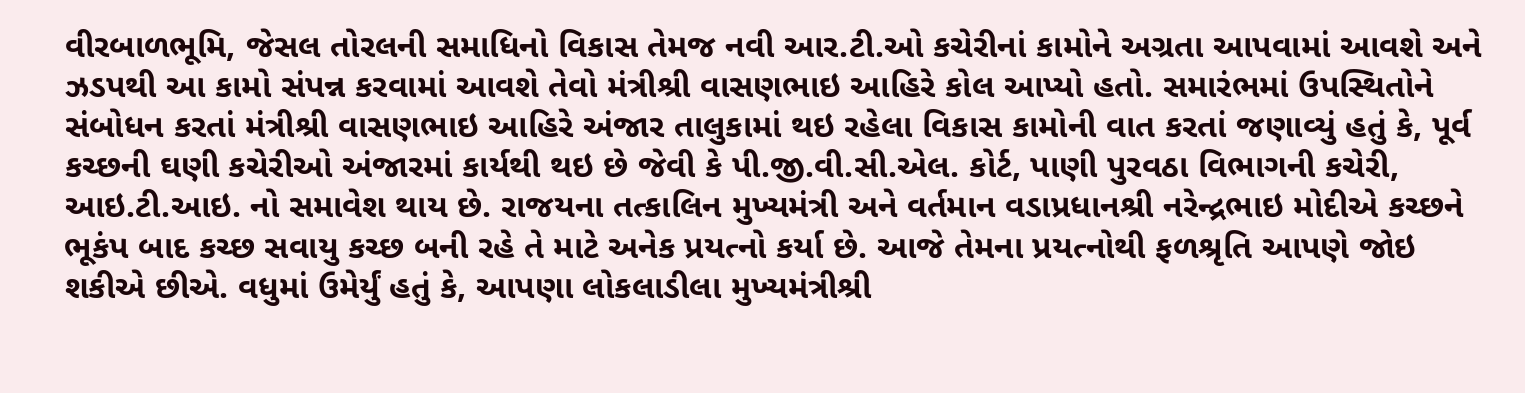વીરબાળભૂમિ, જેસલ તોરલની સમાધિનો વિકાસ તેમજ નવી આર.ટી.ઓ કચેરીનાં કામોને અગ્રતા આપવામાં આવશે અને ઝડપથી આ કામો સંપન્ન કરવામાં આવશે તેવો મંત્રીશ્રી વાસણભાઇ આહિરે કોલ આપ્યો હતો. સમારંભમાં ઉપસ્થિતોને સંબોધન કરતાં મંત્રીશ્રી વાસણભાઇ આહિરે અંજાર તાલુકામાં થઇ રહેલા વિકાસ કામોની વાત કરતાં જણાવ્યું હતું કે, પૂર્વ કચ્છની ઘણી કચેરીઓ અંજારમાં કાર્યથી થઇ છે જેવી કે પી.જી.વી.સી.એલ. કોર્ટ, પાણી પુરવઠા વિભાગની કચેરી, આઇ.ટી.આઇ. નો સમાવેશ થાય છે. રાજયના તત્કાલિન મુખ્યમંત્રી અને વર્તમાન વડાપ્રધાનશ્રી નરેન્દ્રભાઇ મોદીએ કચ્છને ભૂકંપ બાદ કચ્છ સવાયુ કચ્છ બની રહે તે માટે અનેક પ્રયત્નો કર્યા છે. આજે તેમના પ્રયત્નોથી ફળશ્રૃતિ આપણે જોઇ શકીએ છીએ. વધુમાં ઉમેર્યું હતું કે, આપણા લોકલાડીલા મુખ્યમંત્રીશ્રી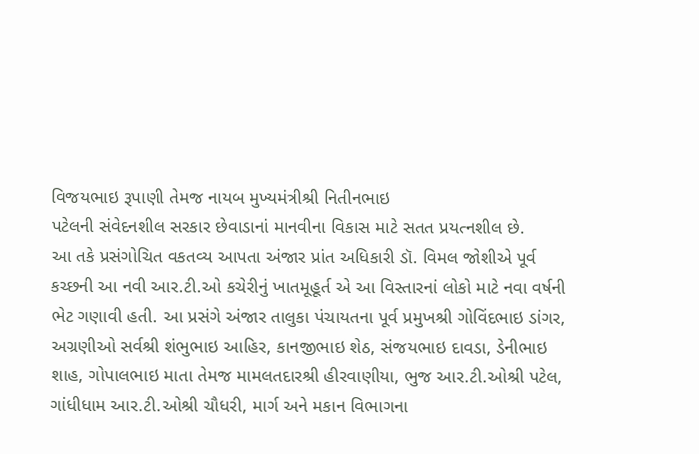વિજયભાઇ રૂપાણી તેમજ નાયબ મુખ્યમંત્રીશ્રી નિતીનભાઇ
પટેલની સંવેદનશીલ સરકાર છેવાડાનાં માનવીના વિકાસ માટે સતત પ્રયત્નશીલ છે.
આ તકે પ્રસંગોચિત વકતવ્ય આપતા અંજાર પ્રાંત અધિકારી ડૉ. વિમલ જોશીએ પૂર્વ કચ્છની આ નવી આર.ટી.ઓ કચેરીનું ખાતમૂહૂર્ત એ આ વિસ્તારનાં લોકો માટે નવા વર્ષની ભેટ ગણાવી હતી. આ પ્રસંગે અંજાર તાલુકા પંચાયતના પૂર્વ પ્રમુખશ્રી ગોવિંદભાઇ ડાંગર, અગ્રણીઓ સર્વશ્રી શંભુભાઇ આહિર, કાનજીભાઇ શેઠ, સંજયભાઇ દાવડા, ડેનીભાઇ શાહ, ગોપાલભાઇ માતા તેમજ મામલતદારશ્રી હીરવાણીયા, ભુજ આર.ટી.ઓશ્રી પટેલ, ગાંધીધામ આર.ટી.ઓશ્રી ચૌધરી, માર્ગ અને મકાન વિભાગના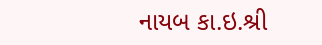નાયબ કા.ઇ.શ્રી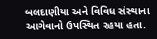બલદાણીયા અને વિવિધ સંસ્થાના આગેવાનો ઉપસ્થિત રહયા હતા.